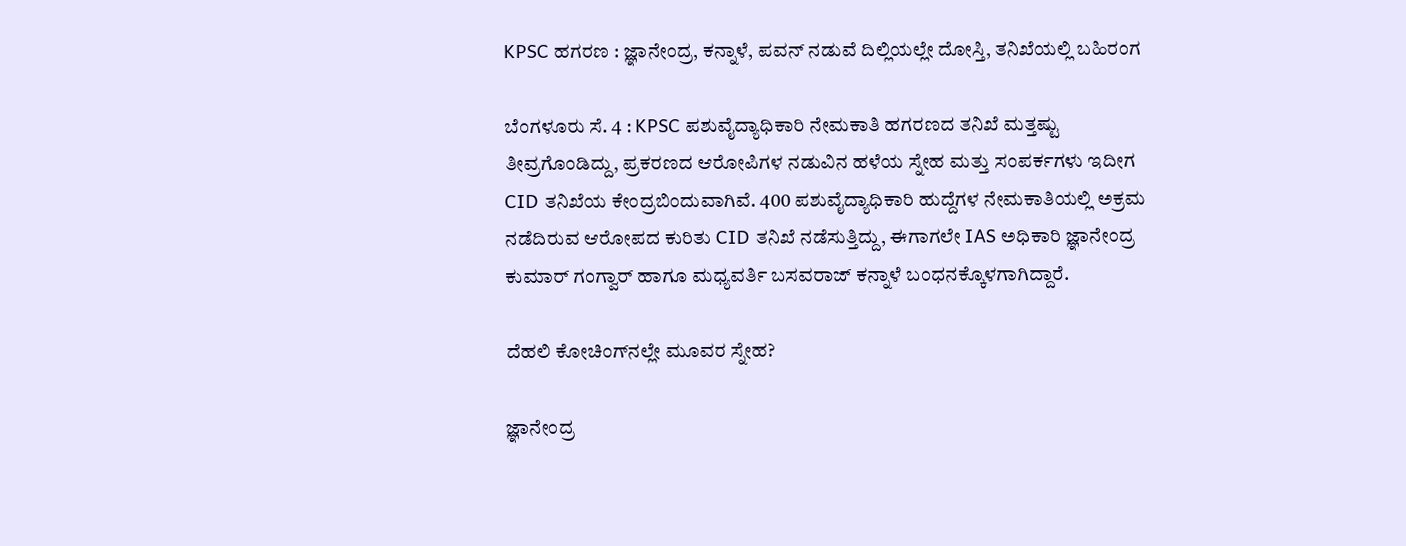KPSC ಹಗರಣ : ಜ್ಞಾನೇಂದ್ರ, ಕನ್ನಾಳೆ, ಪವನ್ ನಡುವೆ ದಿಲ್ಲಿಯಲ್ಲೇ ದೋಸ್ತಿ, ತನಿಖೆಯಲ್ಲಿ ಬಹಿರಂಗ

ಬೆಂಗಳೂರು ಸೆ. 4 : KPSC ಪಶುವೈದ್ಯಾಧಿಕಾರಿ ನೇಮಕಾತಿ ಹಗರಣದ ತನಿಖೆ ಮತ್ತಷ್ಟು ತೀವ್ರಗೊಂಡಿದ್ದು, ಪ್ರಕರಣದ ಆರೋಪಿಗಳ ನಡುವಿನ ಹಳೆಯ ಸ್ನೇಹ ಮತ್ತು ಸಂಪರ್ಕಗಳು ಇದೀಗ CID ತನಿಖೆಯ ಕೇಂದ್ರಬಿಂದುವಾಗಿವೆ. 400 ಪಶುವೈದ್ಯಾಧಿಕಾರಿ ಹುದ್ದೆಗಳ ನೇಮಕಾತಿಯಲ್ಲಿ ಅಕ್ರಮ ನಡೆದಿರುವ ಆರೋಪದ ಕುರಿತು CID ತನಿಖೆ ನಡೆಸುತ್ತಿದ್ದು, ಈಗಾಗಲೇ IAS ಅಧಿಕಾರಿ ಜ್ಞಾನೇಂದ್ರ ಕುಮಾರ್ ಗಂಗ್ವಾರ್ ಹಾಗೂ ಮಧ್ಯವರ್ತಿ ಬಸವರಾಜ್ ಕನ್ನಾಳೆ ಬಂಧನಕ್ಕೊಳಗಾಗಿದ್ದಾರೆ.

ದೆಹಲಿ ಕೋಚಿಂಗ್‌ನಲ್ಲೇ ಮೂವರ ಸ್ನೇಹ?

ಜ್ಞಾನೇಂದ್ರ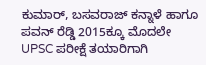ಕುಮಾರ್, ಬಸವರಾಜ್ ಕನ್ನಾಳೆ ಹಾಗೂ ಪವನ್ ರೆಡ್ಡಿ 2015ಕ್ಕೂ ಮೊದಲೇ UPSC ಪರೀಕ್ಷೆ ತಯಾರಿಗಾಗಿ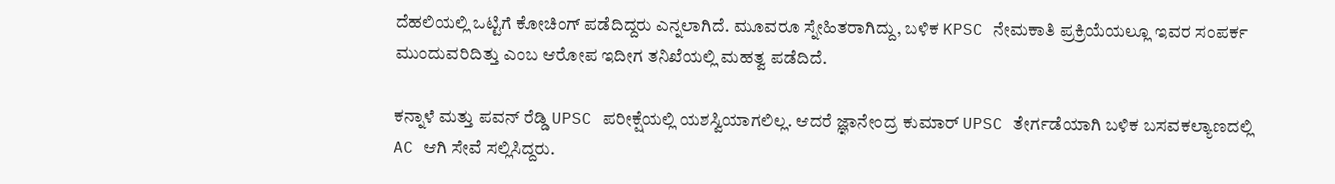ದೆಹಲಿಯಲ್ಲಿ ಒಟ್ಟಿಗೆ ಕೋಚಿಂಗ್ ಪಡೆದಿದ್ದರು ಎನ್ನಲಾಗಿದೆ. ಮೂವರೂ ಸ್ನೇಹಿತರಾಗಿದ್ದು, ಬಳಿಕ KPSC ನೇಮಕಾತಿ ಪ್ರಕ್ರಿಯೆಯಲ್ಲೂ ಇವರ ಸಂಪರ್ಕ ಮುಂದುವರಿದಿತ್ತು ಎಂಬ ಆರೋಪ ಇದೀಗ ತನಿಖೆಯಲ್ಲಿ ಮಹತ್ವ ಪಡೆದಿದೆ.

ಕನ್ನಾಳೆ ಮತ್ತು ಪವನ್ ರೆಡ್ಡಿ UPSC ಪರೀಕ್ಷೆಯಲ್ಲಿ ಯಶಸ್ವಿಯಾಗಲಿಲ್ಲ. ಆದರೆ ಜ್ಞಾನೇಂದ್ರ ಕುಮಾರ್ UPSC ತೇರ್ಗಡೆಯಾಗಿ ಬಳಿಕ ಬಸವಕಲ್ಯಾಣದಲ್ಲಿ AC ಆಗಿ ಸೇವೆ ಸಲ್ಲಿಸಿದ್ದರು.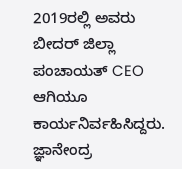2019ರಲ್ಲಿ ಅವರು ಬೀದರ್ ಜಿಲ್ಲಾ ಪಂಚಾಯತ್ CEO ಆಗಿಯೂ ಕಾರ್ಯನಿರ್ವಹಿಸಿದ್ದರು. ಜ್ಞಾನೇಂದ್ರ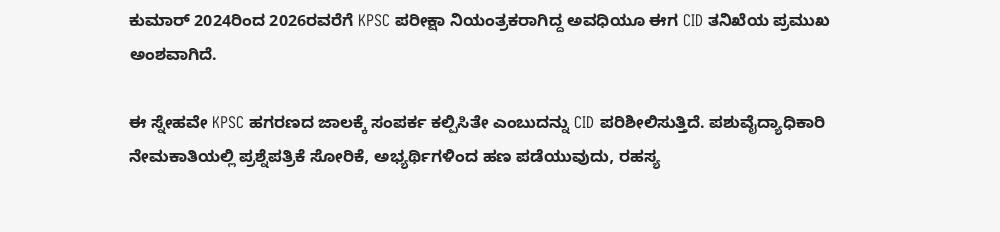ಕುಮಾರ್ 2024ರಿಂದ 2026ರವರೆಗೆ KPSC ಪರೀಕ್ಷಾ ನಿಯಂತ್ರಕರಾಗಿದ್ದ ಅವಧಿಯೂ ಈಗ CID ತನಿಖೆಯ ಪ್ರಮುಖ ಅಂಶವಾಗಿದೆ.

ಈ ಸ್ನೇಹವೇ KPSC ಹಗರಣದ ಜಾಲಕ್ಕೆ ಸಂಪರ್ಕ ಕಲ್ಪಿಸಿತೇ ಎಂಬುದನ್ನು CID ಪರಿಶೀಲಿಸುತ್ತಿದೆ. ಪಶುವೈದ್ಯಾಧಿಕಾರಿ ನೇಮಕಾತಿಯಲ್ಲಿ ಪ್ರಶ್ನೆಪತ್ರಿಕೆ ಸೋರಿಕೆ, ಅಭ್ಯರ್ಥಿಗಳಿಂದ ಹಣ ಪಡೆಯುವುದು, ರಹಸ್ಯ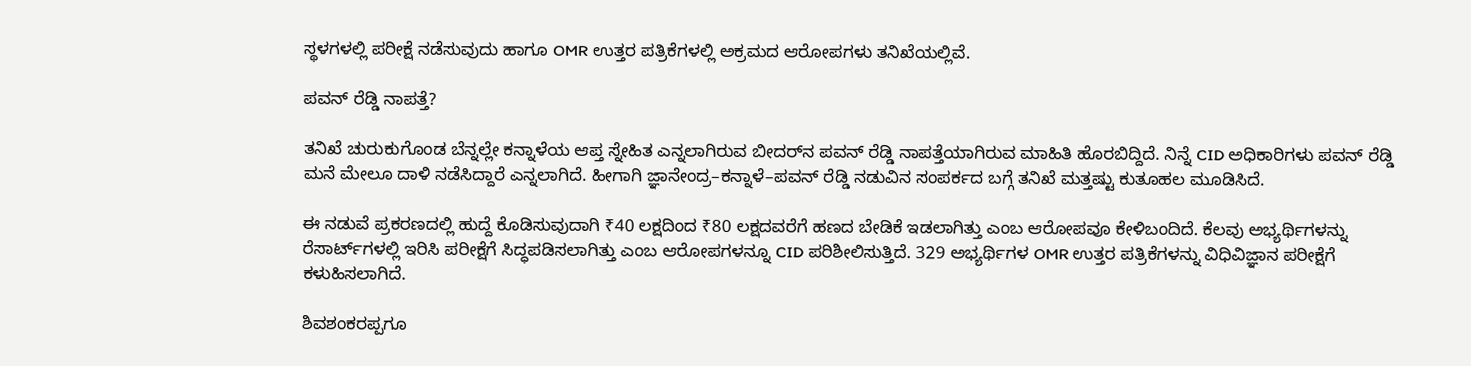ಸ್ಥಳಗಳಲ್ಲಿ ಪರೀಕ್ಷೆ ನಡೆಸುವುದು ಹಾಗೂ OMR ಉತ್ತರ ಪತ್ರಿಕೆಗಳಲ್ಲಿ ಅಕ್ರಮದ ಆರೋಪಗಳು ತನಿಖೆಯಲ್ಲಿವೆ.

ಪವನ್ ರೆಡ್ಡಿ ನಾಪತ್ತೆ?

ತನಿಖೆ ಚುರುಕುಗೊಂಡ ಬೆನ್ನಲ್ಲೇ ಕನ್ನಾಳೆಯ ಆಪ್ತ ಸ್ನೇಹಿತ ಎನ್ನಲಾಗಿರುವ ಬೀದರ್‌ನ ಪವನ್ ರೆಡ್ಡಿ ನಾಪತ್ತೆಯಾಗಿರುವ ಮಾಹಿತಿ ಹೊರಬಿದ್ದಿದೆ. ನಿನ್ನೆ CID ಅಧಿಕಾರಿಗಳು ಪವನ್ ರೆಡ್ಡಿ ಮನೆ ಮೇಲೂ ದಾಳಿ ನಡೆಸಿದ್ದಾರೆ ಎನ್ನಲಾಗಿದೆ. ಹೀಗಾಗಿ ಜ್ಞಾನೇಂದ್ರ–ಕನ್ನಾಳೆ–ಪವನ್ ರೆಡ್ಡಿ ನಡುವಿನ ಸಂಪರ್ಕದ ಬಗ್ಗೆ ತನಿಖೆ ಮತ್ತಷ್ಟು ಕುತೂಹಲ ಮೂಡಿಸಿದೆ.

ಈ ನಡುವೆ ಪ್ರಕರಣದಲ್ಲಿ ಹುದ್ದೆ ಕೊಡಿಸುವುದಾಗಿ ₹40 ಲಕ್ಷದಿಂದ ₹80 ಲಕ್ಷದವರೆಗೆ ಹಣದ ಬೇಡಿಕೆ ಇಡಲಾಗಿತ್ತು ಎಂಬ ಆರೋಪವೂ ಕೇಳಿಬಂದಿದೆ. ಕೆಲವು ಅಭ್ಯರ್ಥಿಗಳನ್ನು ರೆಸಾರ್ಟ್‌ಗಳಲ್ಲಿ ಇರಿಸಿ ಪರೀಕ್ಷೆಗೆ ಸಿದ್ಧಪಡಿಸಲಾಗಿತ್ತು ಎಂಬ ಆರೋಪಗಳನ್ನೂ CID ಪರಿಶೀಲಿಸುತ್ತಿದೆ. 329 ಅಭ್ಯರ್ಥಿಗಳ OMR ಉತ್ತರ ಪತ್ರಿಕೆಗಳನ್ನು ವಿಧಿವಿಜ್ಞಾನ ಪರೀಕ್ಷೆಗೆ ಕಳುಹಿಸಲಾಗಿದೆ.

ಶಿವಶಂಕರಪ್ಪಗೂ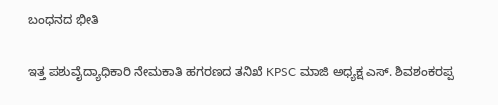ಬಂಧನದ ಭೀತಿ

ಇತ್ತ ಪಶುವೈದ್ಯಾಧಿಕಾರಿ ನೇಮಕಾತಿ ಹಗರಣದ ತನಿಖೆ KPSC ಮಾಜಿ ಅಧ್ಯಕ್ಷ ಎಸ್. ಶಿವಶಂಕರಪ್ಪ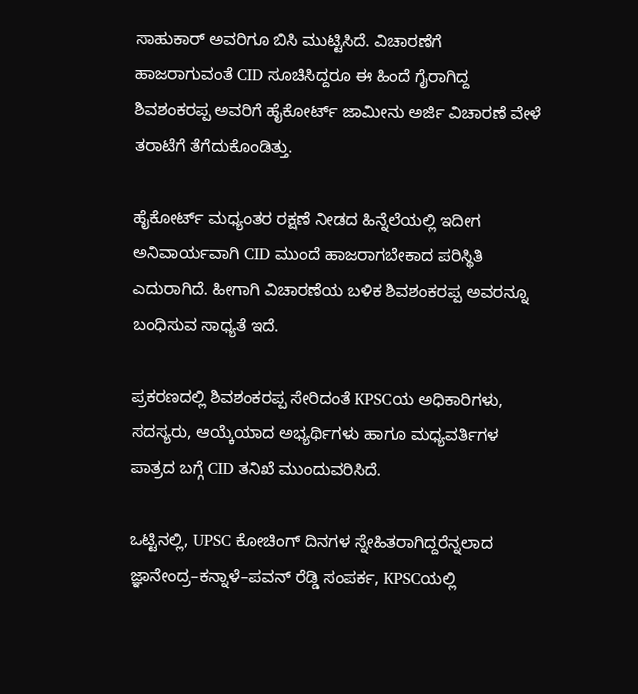ಸಾಹುಕಾರ್ ಅವರಿಗೂ ಬಿಸಿ ಮುಟ್ಟಿಸಿದೆ. ವಿಚಾರಣೆಗೆ ಹಾಜರಾಗುವಂತೆ CID ಸೂಚಿಸಿದ್ದರೂ ಈ ಹಿಂದೆ ಗೈರಾಗಿದ್ದ ಶಿವಶಂಕರಪ್ಪ ಅವರಿಗೆ ಹೈಕೋರ್ಟ್ ಜಾಮೀನು ಅರ್ಜಿ ವಿಚಾರಣೆ ವೇಳೆ ತರಾಟೆಗೆ ತೆಗೆದುಕೊಂಡಿತ್ತು.

ಹೈಕೋರ್ಟ್ ಮಧ್ಯಂತರ ರಕ್ಷಣೆ ನೀಡದ ಹಿನ್ನೆಲೆಯಲ್ಲಿ ಇದೀಗ ಅನಿವಾರ್ಯವಾಗಿ CID ಮುಂದೆ ಹಾಜರಾಗಬೇಕಾದ ಪರಿಸ್ಥಿತಿ ಎದುರಾಗಿದೆ. ಹೀಗಾಗಿ ವಿಚಾರಣೆಯ ಬಳಿಕ ಶಿವಶಂಕರಪ್ಪ ಅವರನ್ನೂ ಬಂಧಿಸುವ ಸಾಧ್ಯತೆ ಇದೆ.

ಪ್ರಕರಣದಲ್ಲಿ ಶಿವಶಂಕರಪ್ಪ ಸೇರಿದಂತೆ KPSCಯ ಅಧಿಕಾರಿಗಳು, ಸದಸ್ಯರು, ಆಯ್ಕೆಯಾದ ಅಭ್ಯರ್ಥಿಗಳು ಹಾಗೂ ಮಧ್ಯವರ್ತಿಗಳ ಪಾತ್ರದ ಬಗ್ಗೆ CID ತನಿಖೆ ಮುಂದುವರಿಸಿದೆ.

ಒಟ್ಟಿನಲ್ಲಿ, UPSC ಕೋಚಿಂಗ್ ದಿನಗಳ ಸ್ನೇಹಿತರಾಗಿದ್ದರೆನ್ನಲಾದ ಜ್ಞಾನೇಂದ್ರ–ಕನ್ನಾಳೆ–ಪವನ್ ರೆಡ್ಡಿ ಸಂಪರ್ಕ, KPSCಯಲ್ಲಿ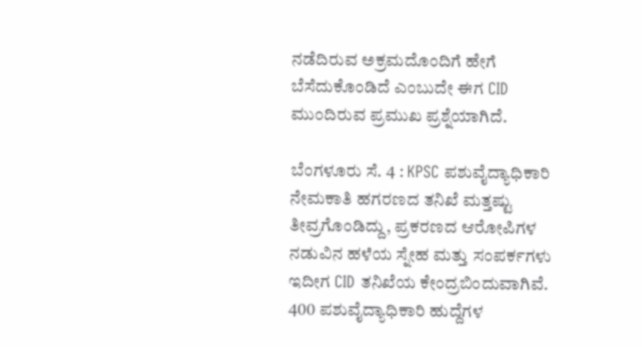ನಡೆದಿರುವ ಅಕ್ರಮದೊಂದಿಗೆ ಹೇಗೆ ಬೆಸೆದುಕೊಂಡಿದೆ ಎಂಬುದೇ ಈಗ CID ಮುಂದಿರುವ ಪ್ರಮುಖ ಪ್ರಶ್ನೆಯಾಗಿದೆ.

ಬೆಂಗಳೂರು ಸೆ. 4 : KPSC ಪಶುವೈದ್ಯಾಧಿಕಾರಿ ನೇಮಕಾತಿ ಹಗರಣದ ತನಿಖೆ ಮತ್ತಷ್ಟು ತೀವ್ರಗೊಂಡಿದ್ದು, ಪ್ರಕರಣದ ಆರೋಪಿಗಳ ನಡುವಿನ ಹಳೆಯ ಸ್ನೇಹ ಮತ್ತು ಸಂಪರ್ಕಗಳು ಇದೀಗ CID ತನಿಖೆಯ ಕೇಂದ್ರಬಿಂದುವಾಗಿವೆ. 400 ಪಶುವೈದ್ಯಾಧಿಕಾರಿ ಹುದ್ದೆಗಳ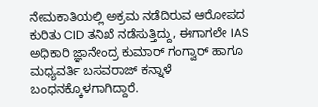ನೇಮಕಾತಿಯಲ್ಲಿ ಅಕ್ರಮ ನಡೆದಿರುವ ಆರೋಪದ ಕುರಿತು CID ತನಿಖೆ ನಡೆಸುತ್ತಿದ್ದು, ಈಗಾಗಲೇ IAS ಅಧಿಕಾರಿ ಜ್ಞಾನೇಂದ್ರ ಕುಮಾರ್ ಗಂಗ್ವಾರ್ ಹಾಗೂ ಮಧ್ಯವರ್ತಿ ಬಸವರಾಜ್ ಕನ್ನಾಳೆ ಬಂಧನಕ್ಕೊಳಗಾಗಿದ್ದಾರೆ.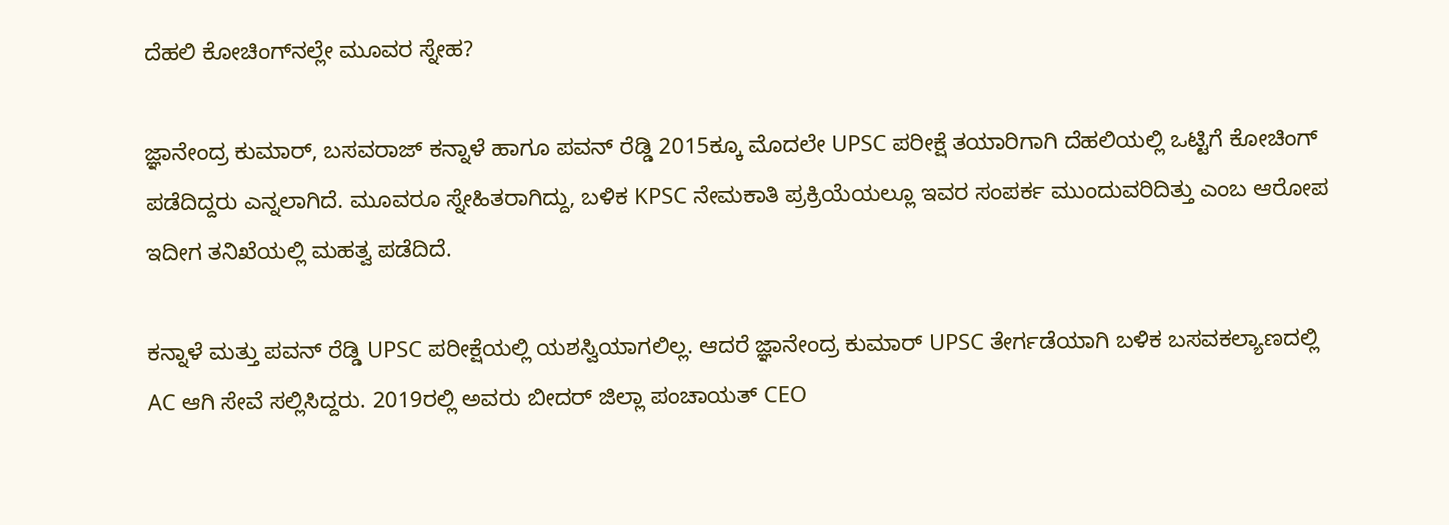ದೆಹಲಿ ಕೋಚಿಂಗ್‌ನಲ್ಲೇ ಮೂವರ ಸ್ನೇಹ?

ಜ್ಞಾನೇಂದ್ರ ಕುಮಾರ್, ಬಸವರಾಜ್ ಕನ್ನಾಳೆ ಹಾಗೂ ಪವನ್ ರೆಡ್ಡಿ 2015ಕ್ಕೂ ಮೊದಲೇ UPSC ಪರೀಕ್ಷೆ ತಯಾರಿಗಾಗಿ ದೆಹಲಿಯಲ್ಲಿ ಒಟ್ಟಿಗೆ ಕೋಚಿಂಗ್ ಪಡೆದಿದ್ದರು ಎನ್ನಲಾಗಿದೆ. ಮೂವರೂ ಸ್ನೇಹಿತರಾಗಿದ್ದು, ಬಳಿಕ KPSC ನೇಮಕಾತಿ ಪ್ರಕ್ರಿಯೆಯಲ್ಲೂ ಇವರ ಸಂಪರ್ಕ ಮುಂದುವರಿದಿತ್ತು ಎಂಬ ಆರೋಪ ಇದೀಗ ತನಿಖೆಯಲ್ಲಿ ಮಹತ್ವ ಪಡೆದಿದೆ.

ಕನ್ನಾಳೆ ಮತ್ತು ಪವನ್ ರೆಡ್ಡಿ UPSC ಪರೀಕ್ಷೆಯಲ್ಲಿ ಯಶಸ್ವಿಯಾಗಲಿಲ್ಲ. ಆದರೆ ಜ್ಞಾನೇಂದ್ರ ಕುಮಾರ್ UPSC ತೇರ್ಗಡೆಯಾಗಿ ಬಳಿಕ ಬಸವಕಲ್ಯಾಣದಲ್ಲಿ AC ಆಗಿ ಸೇವೆ ಸಲ್ಲಿಸಿದ್ದರು. 2019ರಲ್ಲಿ ಅವರು ಬೀದರ್ ಜಿಲ್ಲಾ ಪಂಚಾಯತ್ CEO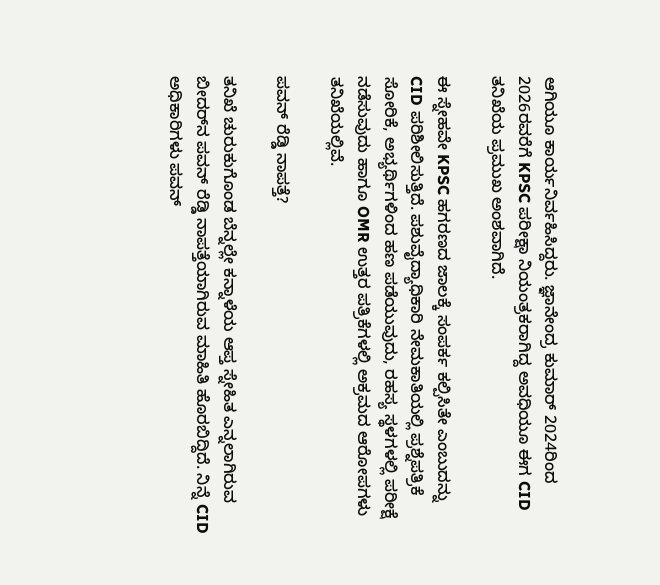ಆಗಿಯೂ ಕಾರ್ಯನಿರ್ವಹಿಸಿದ್ದರು. ಜ್ಞಾನೇಂದ್ರ ಕುಮಾರ್ 2024ರಿಂದ 2026ರವರೆಗೆ KPSC ಪರೀಕ್ಷಾ ನಿಯಂತ್ರಕರಾಗಿದ್ದ ಅವಧಿಯೂ ಈಗ CID ತನಿಖೆಯ ಪ್ರಮುಖ ಅಂಶವಾಗಿದೆ.

ಈ ಸ್ನೇಹವೇ KPSC ಹಗರಣದ ಜಾಲಕ್ಕೆ ಸಂಪರ್ಕ ಕಲ್ಪಿಸಿತೇ ಎಂಬುದನ್ನು CID ಪರಿಶೀಲಿಸುತ್ತಿದೆ. ಪಶುವೈದ್ಯಾಧಿಕಾರಿ ನೇಮಕಾತಿಯಲ್ಲಿ ಪ್ರಶ್ನೆಪತ್ರಿಕೆ ಸೋರಿಕೆ, ಅಭ್ಯರ್ಥಿಗಳಿಂದ ಹಣ ಪಡೆಯುವುದು, ರಹಸ್ಯ ಸ್ಥಳಗಳಲ್ಲಿ ಪರೀಕ್ಷೆ ನಡೆಸುವುದು ಹಾಗೂ OMR ಉತ್ತರ ಪತ್ರಿಕೆಗಳಲ್ಲಿ ಅಕ್ರಮದ ಆರೋಪಗಳು ತನಿಖೆಯಲ್ಲಿವೆ.

ಪವನ್ ರೆಡ್ಡಿ ನಾಪತ್ತೆ?

ತನಿಖೆ ಚುರುಕುಗೊಂಡ ಬೆನ್ನಲ್ಲೇ ಕನ್ನಾಳೆಯ ಆಪ್ತ ಸ್ನೇಹಿತ ಎನ್ನಲಾಗಿರುವ ಬೀದರ್‌ನ ಪವನ್ ರೆಡ್ಡಿ ನಾಪತ್ತೆಯಾಗಿರುವ ಮಾಹಿತಿ ಹೊರಬಿದ್ದಿದೆ. ನಿನ್ನೆ CID ಅಧಿಕಾರಿಗಳು ಪವನ್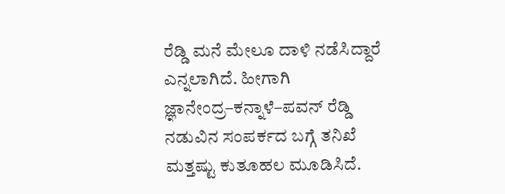ರೆಡ್ಡಿ ಮನೆ ಮೇಲೂ ದಾಳಿ ನಡೆಸಿದ್ದಾರೆ ಎನ್ನಲಾಗಿದೆ. ಹೀಗಾಗಿ ಜ್ಞಾನೇಂದ್ರ–ಕನ್ನಾಳೆ–ಪವನ್ ರೆಡ್ಡಿ ನಡುವಿನ ಸಂಪರ್ಕದ ಬಗ್ಗೆ ತನಿಖೆ ಮತ್ತಷ್ಟು ಕುತೂಹಲ ಮೂಡಿಸಿದೆ.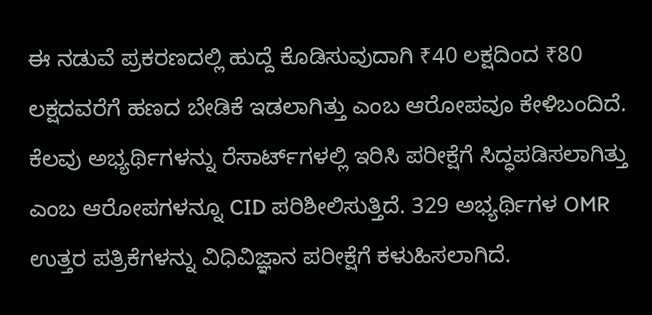ಈ ನಡುವೆ ಪ್ರಕರಣದಲ್ಲಿ ಹುದ್ದೆ ಕೊಡಿಸುವುದಾಗಿ ₹40 ಲಕ್ಷದಿಂದ ₹80 ಲಕ್ಷದವರೆಗೆ ಹಣದ ಬೇಡಿಕೆ ಇಡಲಾಗಿತ್ತು ಎಂಬ ಆರೋಪವೂ ಕೇಳಿಬಂದಿದೆ. ಕೆಲವು ಅಭ್ಯರ್ಥಿಗಳನ್ನು ರೆಸಾರ್ಟ್‌ಗಳಲ್ಲಿ ಇರಿಸಿ ಪರೀಕ್ಷೆಗೆ ಸಿದ್ಧಪಡಿಸಲಾಗಿತ್ತು ಎಂಬ ಆರೋಪಗಳನ್ನೂ CID ಪರಿಶೀಲಿಸುತ್ತಿದೆ. 329 ಅಭ್ಯರ್ಥಿಗಳ OMR ಉತ್ತರ ಪತ್ರಿಕೆಗಳನ್ನು ವಿಧಿವಿಜ್ಞಾನ ಪರೀಕ್ಷೆಗೆ ಕಳುಹಿಸಲಾಗಿದೆ.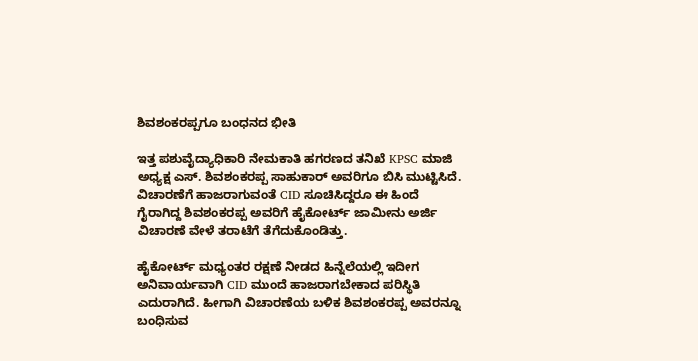ಶಿವಶಂಕರಪ್ಪಗೂ ಬಂಧನದ ಭೀತಿ

ಇತ್ತ ಪಶುವೈದ್ಯಾಧಿಕಾರಿ ನೇಮಕಾತಿ ಹಗರಣದ ತನಿಖೆ KPSC ಮಾಜಿ ಅಧ್ಯಕ್ಷ ಎಸ್. ಶಿವಶಂಕರಪ್ಪ ಸಾಹುಕಾರ್ ಅವರಿಗೂ ಬಿಸಿ ಮುಟ್ಟಿಸಿದೆ. ವಿಚಾರಣೆಗೆ ಹಾಜರಾಗುವಂತೆ CID ಸೂಚಿಸಿದ್ದರೂ ಈ ಹಿಂದೆ ಗೈರಾಗಿದ್ದ ಶಿವಶಂಕರಪ್ಪ ಅವರಿಗೆ ಹೈಕೋರ್ಟ್ ಜಾಮೀನು ಅರ್ಜಿ ವಿಚಾರಣೆ ವೇಳೆ ತರಾಟೆಗೆ ತೆಗೆದುಕೊಂಡಿತ್ತು.

ಹೈಕೋರ್ಟ್ ಮಧ್ಯಂತರ ರಕ್ಷಣೆ ನೀಡದ ಹಿನ್ನೆಲೆಯಲ್ಲಿ ಇದೀಗ ಅನಿವಾರ್ಯವಾಗಿ CID ಮುಂದೆ ಹಾಜರಾಗಬೇಕಾದ ಪರಿಸ್ಥಿತಿ ಎದುರಾಗಿದೆ. ಹೀಗಾಗಿ ವಿಚಾರಣೆಯ ಬಳಿಕ ಶಿವಶಂಕರಪ್ಪ ಅವರನ್ನೂ ಬಂಧಿಸುವ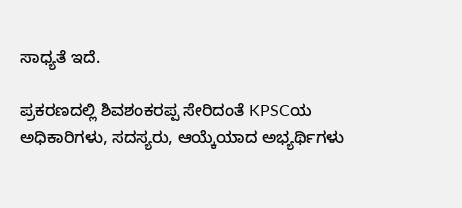ಸಾಧ್ಯತೆ ಇದೆ.

ಪ್ರಕರಣದಲ್ಲಿ ಶಿವಶಂಕರಪ್ಪ ಸೇರಿದಂತೆ KPSCಯ ಅಧಿಕಾರಿಗಳು, ಸದಸ್ಯರು, ಆಯ್ಕೆಯಾದ ಅಭ್ಯರ್ಥಿಗಳು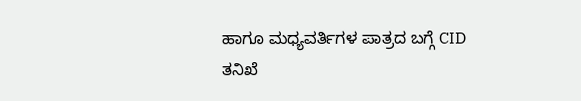ಹಾಗೂ ಮಧ್ಯವರ್ತಿಗಳ ಪಾತ್ರದ ಬಗ್ಗೆ CID ತನಿಖೆ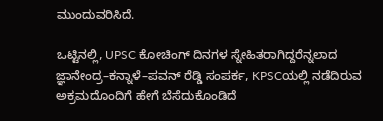ಮುಂದುವರಿಸಿದೆ.

ಒಟ್ಟಿನಲ್ಲಿ, UPSC ಕೋಚಿಂಗ್ ದಿನಗಳ ಸ್ನೇಹಿತರಾಗಿದ್ದರೆನ್ನಲಾದ ಜ್ಞಾನೇಂದ್ರ–ಕನ್ನಾಳೆ–ಪವನ್ ರೆಡ್ಡಿ ಸಂಪರ್ಕ, KPSCಯಲ್ಲಿ ನಡೆದಿರುವ ಅಕ್ರಮದೊಂದಿಗೆ ಹೇಗೆ ಬೆಸೆದುಕೊಂಡಿದೆ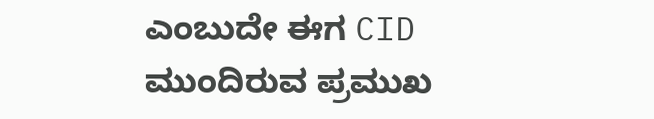ಎಂಬುದೇ ಈಗ CID ಮುಂದಿರುವ ಪ್ರಮುಖ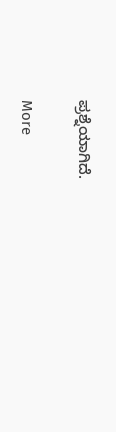ಪ್ರಶ್ನೆಯಾಗಿದೆ.

More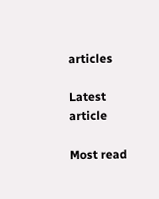articles

Latest article

Most read